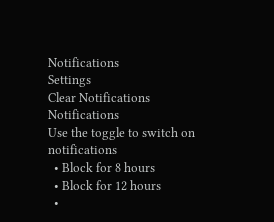Notifications
Settings
Clear Notifications
Notifications
Use the toggle to switch on notifications
  • Block for 8 hours
  • Block for 12 hours
  •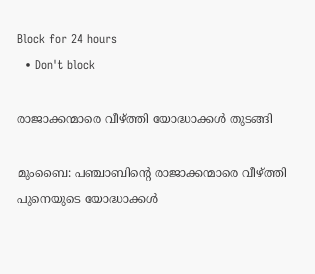Block for 24 hours
  • Don't block

രാജാക്കന്മാരെ വീഴ്ത്തി യോദ്ധാക്കള്‍ തുടങ്ങി

മുംബൈ: പഞ്ചാബിന്റെ രാജാക്കന്മാരെ വീഴ്ത്തി പുനെയുടെ യോദ്ധാക്കള്‍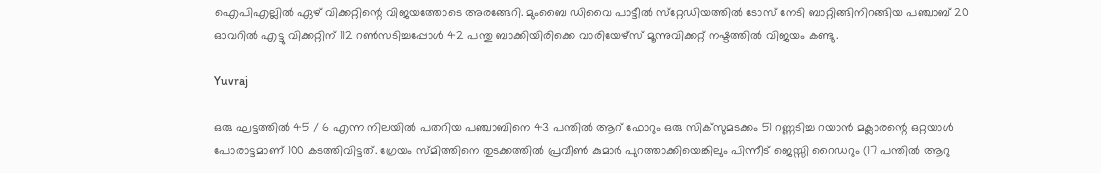ഐപിഎല്ലില്‍ ഏഴ് വിക്കറ്റിന്റെ വിജയത്തോടെ അരങ്ങേറി. മുംബൈ ഡിവൈ പാട്ടീല്‍ സ്‌റ്റേഡിയത്തില്‍ ടോസ് നേടി ബാറ്റിങ്ങിനിറങ്ങിയ പഞ്ചാബ് 20 ഓവറില്‍ എട്ടു വിക്കറ്റിന് 112 റണ്‍സടിച്ചപ്പോള്‍ 42 പന്തു ബാക്കിയിരിക്കെ വാരിയേഴ്‌സ് മൂന്നുവിക്കറ്റ് നഷ്ടത്തില്‍ വിജയം കണ്ടു.

Yuvraj

ഒരു ഘട്ടത്തില്‍ 45 / 6 എന്ന നിലയില്‍ പതറിയ പഞ്ചാബിനെ 43 പന്തില്‍ ആറ് ഫോറും ഒരു സിക്‌സുമടക്കം 51 റണ്ണടിച്ച റയാന്‍ മക്ലാരന്റെ ഒറ്റയാള്‍ പോരാട്ടമാണ് 100 കടത്തിവിട്ടത്. ഗ്രേയം സ്മിത്തിനെ തുടക്കത്തില്‍ പ്രവീണ്‍ കുമാര്‍ പുറത്താക്കിയെങ്കിലും പിന്നീട് ജെസ്സി റൈഡറും (17 പന്തില്‍ ആറു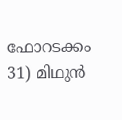ഫോറടക്കം 31) മിഥുന്‍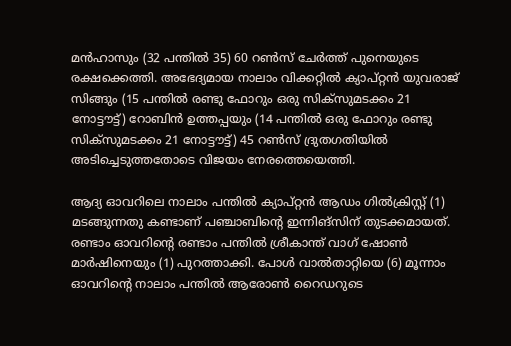മന്‍ഹാസും (32 പന്തില്‍ 35) 60 റണ്‍സ് ചേര്‍ത്ത് പുനെയുടെ രക്ഷക്കെത്തി. അഭേദ്യമായ നാലാം വിക്കറ്റില്‍ ക്യാപ്റ്റന്‍ യുവരാജ് സിങ്ങും (15 പന്തില്‍ രണ്ടു ഫോറും ഒരു സിക്‌സുമടക്കം 21 നോട്ടൗട്ട്) റോബിന്‍ ഉത്തപ്പയും (14 പന്തില്‍ ഒരു ഫോറും രണ്ടു സിക്‌സുമടക്കം 21 നോട്ടൗട്ട്) 45 റണ്‍സ് ദ്രുതഗതിയില്‍ അടിച്ചെടുത്തതോടെ വിജയം നേരത്തെയെത്തി.

ആദ്യ ഓവറിലെ നാലാം പന്തില്‍ ക്യാപ്റ്റന്‍ ആഡം ഗില്‍ക്രിസ്റ്റ് (1) മടങ്ങുന്നതു കണ്ടാണ് പഞ്ചാബിന്റെ ഇന്നിങ്‌സിന് തുടക്കമായത്. രണ്ടാം ഓവറിന്റെ രണ്ടാം പന്തില്‍ ശ്രീകാന്ത് വാഗ് ഷോണ്‍ മാര്‍ഷിനെയും (1) പുറത്താക്കി. പോള്‍ വാല്‍താറ്റിയെ (6) മൂന്നാം ഓവറിന്റെ നാലാം പന്തില്‍ ആരോണ്‍ റൈഡറുടെ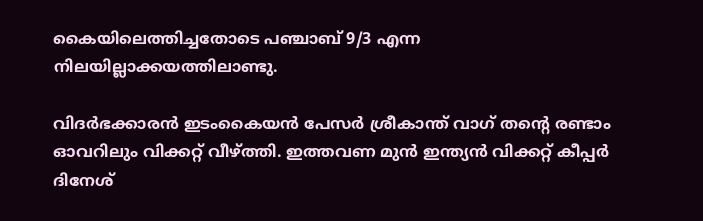കൈയിലെത്തിച്ചതോടെ പഞ്ചാബ് 9/3 എന്ന നിലയില്ലാക്കയത്തിലാണ്ടു.

വിദര്‍ഭക്കാരന്‍ ഇടംകൈയന്‍ പേസര്‍ ശ്രീകാന്ത് വാഗ് തന്റെ രണ്ടാം ഓവറിലും വിക്കറ്റ് വീഴ്ത്തി. ഇത്തവണ മുന്‍ ഇന്ത്യന്‍ വിക്കറ്റ് കീപ്പര്‍ ദിനേശ്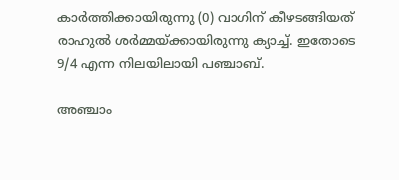കാര്‍ത്തിക്കായിരുന്നു (0) വാഗിന് കീഴടങ്ങിയത് രാഹുല്‍ ശര്‍മ്മയ്ക്കായിരുന്നു ക്യാച്ച്. ഇതോടെ 9/4 എന്ന നിലയിലായി പഞ്ചാബ്.

അഞ്ചാം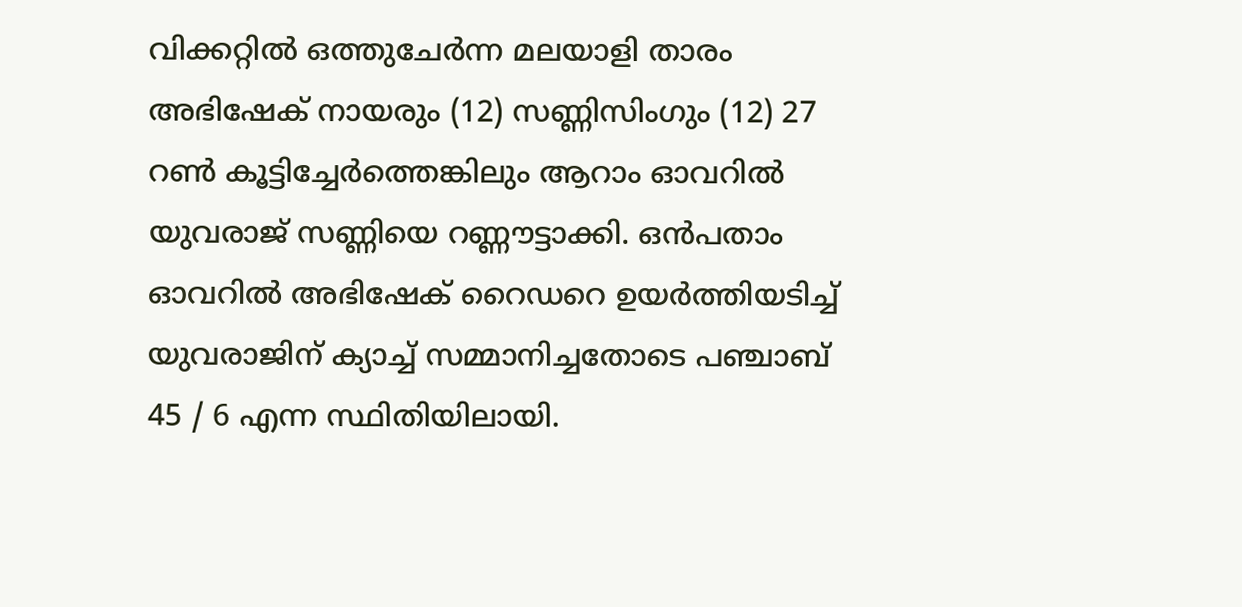വിക്കറ്റില്‍ ഒത്തുചേര്‍ന്ന മലയാളി താരം അഭിഷേക് നായരും (12) സണ്ണിസിംഗും (12) 27 റണ്‍ കൂട്ടിച്ചേര്‍ത്തെങ്കിലും ആറാം ഓവറില്‍ യുവരാജ് സണ്ണിയെ റണ്ണൗട്ടാക്കി. ഒന്‍പതാം ഓവറില്‍ അഭിഷേക് റൈഡറെ ഉയര്‍ത്തിയടിച്ച് യുവരാജിന് ക്യാച്ച് സമ്മാനിച്ചതോടെ പഞ്ചാബ് 45 / 6 എന്ന സ്ഥിതിയിലായി.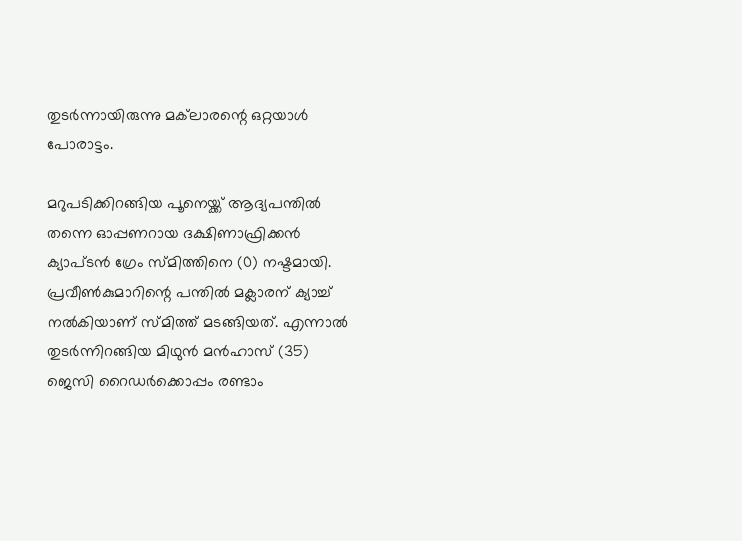തുടര്‍ന്നായിരുന്നു മക്‌ലാരന്റെ ഒറ്റയാള്‍ പോരാട്ടം.

മറുപടിക്കിറങ്ങിയ പൂനെയ്ക്ക് ആദ്യപന്തില്‍ തന്നെ ഓപ്പണറായ ദക്ഷിണാഫ്രിക്കന്‍ ക്യാപ്ടന്‍ ഗ്രേം സ്മിത്തിനെ (0) നഷ്ടമായി. പ്രവീണ്‍കുമാറിന്റെ പന്തില്‍ മക്ലാരന് ക്യാച്ച് നല്‍കിയാണ് സ്മിത്ത് മടങ്ങിയത്. എന്നാല്‍ തുടര്‍ന്നിറങ്ങിയ മിഥുന്‍ മന്‍ഹാസ് (35) ജെസി റൈഡര്‍ക്കൊപ്പം രണ്ടാം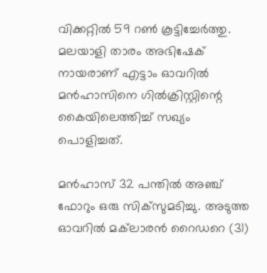വിക്കറ്റില്‍ 59 റണ്‍ കൂട്ടിച്ചേര്‍ത്തു. മലയാളി താരം അഭിഷേക് നായരാണ് എട്ടാം ഓവറില്‍ മന്‍ഹാസിനെ ഗില്‍ക്രിസ്റ്റിന്റെ കൈയിലെത്തിച്ച് സഖ്യം പൊളിച്ചത്.

മന്‍ഹാസ് 32 പന്തില്‍ അഞ്ച് ഫോറും ഒരു സിക്‌സുമടിച്ചു. അടുത്ത ഓവറില്‍ മക്‌ലാരന്‍ റൈഡറെ (31)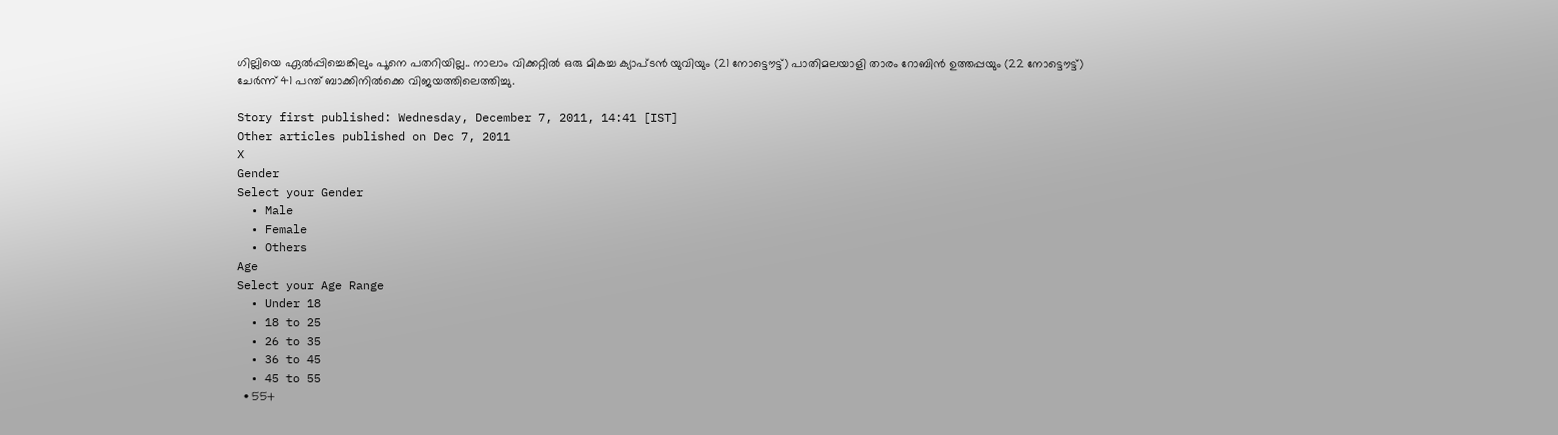ഗില്ലിയെ ഏല്‍പ്പിച്ചെങ്കിലും പൂനെ പതറിയില്ല.. നാലാം വിക്കറ്റില്‍ ഒരു മികച്ച ക്യാപ്ടന്‍ യുവിയും (21 നോട്ടൌട്ട്) പാതിമലയാളി താരം റോബിന്‍ ഉത്തപ്പയും (22 നോട്ടൌട്ട്) ചേര്‍ന്ന് 41 പന്ത് ബാക്കിനില്‍ക്കെ വിജയത്തിലെത്തിച്ചു.

Story first published: Wednesday, December 7, 2011, 14:41 [IST]
Other articles published on Dec 7, 2011
X
Gender
Select your Gender
  • Male
  • Female
  • Others
Age
Select your Age Range
  • Under 18
  • 18 to 25
  • 26 to 35
  • 36 to 45
  • 45 to 55
  • 55+